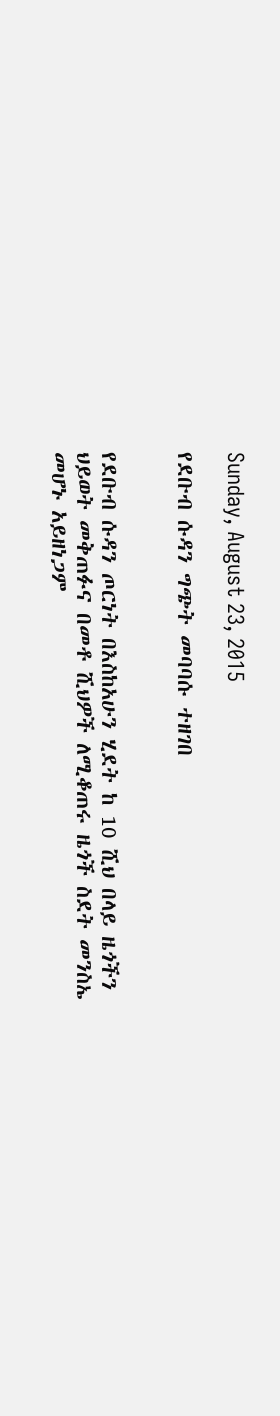Sunday, August 23, 2015

የደቡብ ሱዳን ግጭት መባባሱ ተዘገበ


የደቡብ ሱዳን ጦርነት በእስከአሁን ሂደት ከ 10 ሺህ በላይ ዜጎችን ህይወት መቅጠፉና በመቶ ሺህዎች ለሚቆጠሩ ዜጎች ስደት መንስኤ መሆኑ አይዘነጋም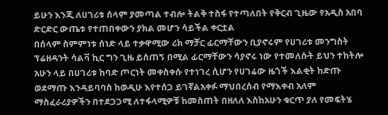ይሁን እንጂ ለሀገሪቱ ሰላም ያመጣል ተብሎ ትልቅ ተስፋ የተጣለበት የቅርብ ጊዜው የአዲስ አበባ ድርድር ውጤቱ የተጠበቀውን ያክል መሆን ሳይችል ቀርቷል
በሰላም ስምምነቱ ሰነድ ላይ ተቃዋሚው ሪክ ማቻር ፊርማቸውን ቢያኖሩም የሀገሪቱ መንግስት ፕሬዘዳንት ሳልቫ ኪር ግን ጊዜ ይሰጠኝ በሚል ፊርማቸውን ሳያኖሩ ነው የተመለሱት ይህን ተከትሎ አሁን ላይ በሀገሪቱ ከባድ ጦርነት መቀስቀሱ የተነገረ ሲሆን የሀገሬው ዜጎች እልቂት ከድጡ ወደማጡ እንዳይባባስ ከወዲሁ እየተሰጋ ይገኛልአቀፉ ማህበረሰብ የማእቀብ አለም ማስፈራሪያዎችን በተደጋጋሚ ለተፋላሚዎቹ ከመስጠት በዘለለ እስከአሁን ቁርጥ ያለ የመፍትሄ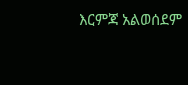እርምጃ አልወሰደም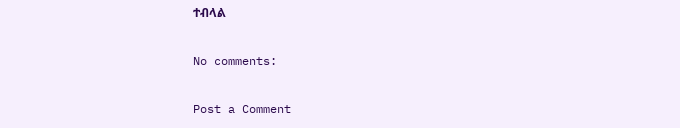ተብላል

No comments:

Post a Comment